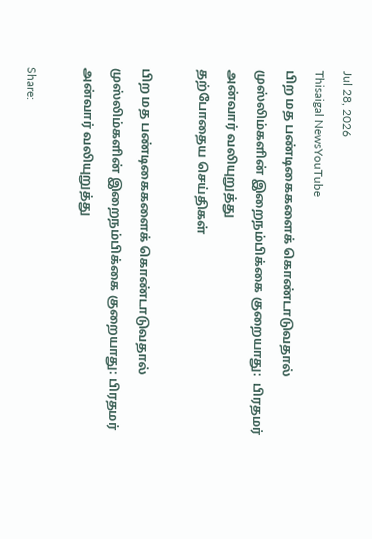Jul 28, 2026
Thisaigal NewsYouTube
பிற மத பண்டிகைகளைக் கொண்டாடுவதால் முஸ்லிம்களின் இறைநம்பிக்கை குறையாது:  பிரதமர் அன்வார் வலியுறுத்து
தற்போதைய செய்திகள்

பிற மத பண்டிகைகளைக் கொண்டாடுவதால் முஸ்லிம்களின் இறைநம்பிக்கை குறையாது: பிரதமர் அன்வார் வலியுறுத்து

Share: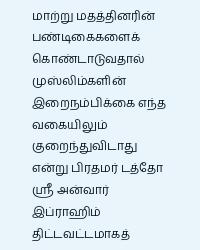மாற்று மதத்தினரின் பண்டிகைகளைக் கொண்டாடுவதால் முஸ்லிம்களின் இறைநம்பிக்கை எந்த வகையிலும் குறைந்துவிடாது என்று பிரதமர் டத்தோ ஸ்ரீ அன்வார் இப்ராஹிம் திட்டவட்டமாகத்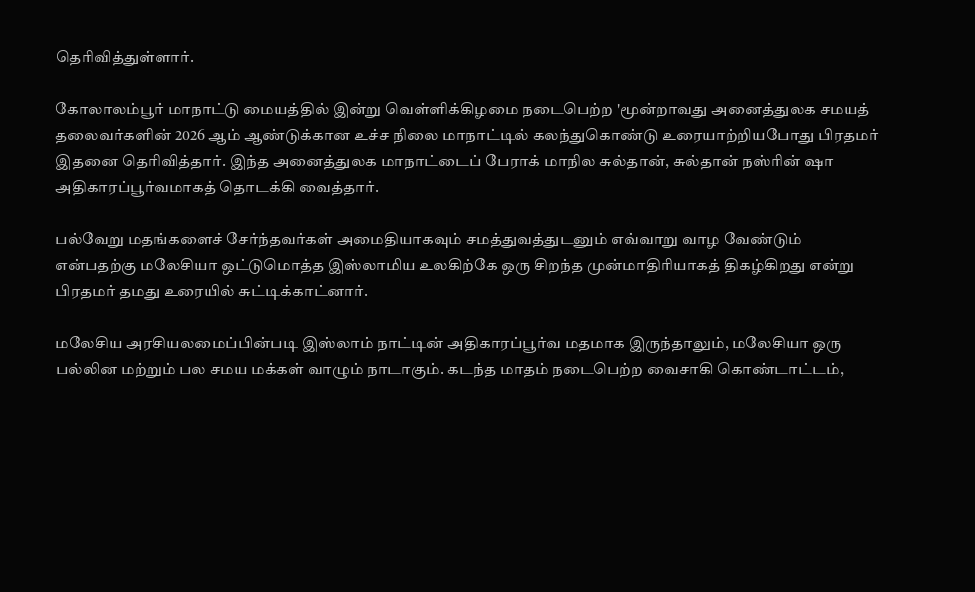தெரிவித்துள்ளார்.

கோலாலம்பூர் மாநாட்டு மையத்தில் இன்று வெள்ளிக்கிழமை நடைபெற்ற 'மூன்றாவது அனைத்துலக சமயத் தலைவர்களின் 2026 ஆம் ஆண்டுக்கான உச்ச நிலை மாநாட்டில் கலந்துகொண்டு உரையாற்றியபோது பிரதமர் இதனை தெரிவித்தார். இந்த அனைத்துலக மாநாட்டைப் பேராக் மாநில சுல்தான், சுல்தான் நஸ்ரின் ஷா அதிகாரப்பூர்வமாகத் தொடக்கி வைத்தார்.

பல்வேறு மதங்களைச் சேர்ந்தவர்கள் அமைதியாகவும் சமத்துவத்துடனும் எவ்வாறு வாழ வேண்டும் என்பதற்கு மலேசியா ஒட்டுமொத்த இஸ்லாமிய உலகிற்கே ஒரு சிறந்த முன்மாதிரியாகத் திகழ்கிறது என்று பிரதமர் தமது உரையில் சுட்டிக்காட்னார்.

மலேசிய அரசியலமைப்பின்படி இஸ்லாம் நாட்டின் அதிகாரப்பூர்வ மதமாக இருந்தாலும், மலேசியா ஒரு பல்லின மற்றும் பல சமய மக்கள் வாழும் நாடாகும். கடந்த மாதம் நடைபெற்ற வைசாகி கொண்டாட்டம்,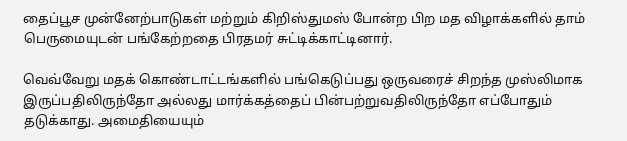தைப்பூச முன்னேற்பாடுகள் மற்றும் கிறிஸ்துமஸ் போன்ற பிற மத விழாக்களில் தாம் பெருமையுடன் பங்கேற்றதை பிரதமர் சுட்டிக்காட்டினார்.

வெவ்வேறு மதக் கொண்டாட்டங்களில் பங்கெடுப்பது ஒருவரைச் சிறந்த முஸ்லிமாக இருப்பதிலிருந்தோ அல்லது மார்க்கத்தைப் பின்பற்றுவதிலிருந்தோ எப்போதும் தடுக்காது. அமைதியையும்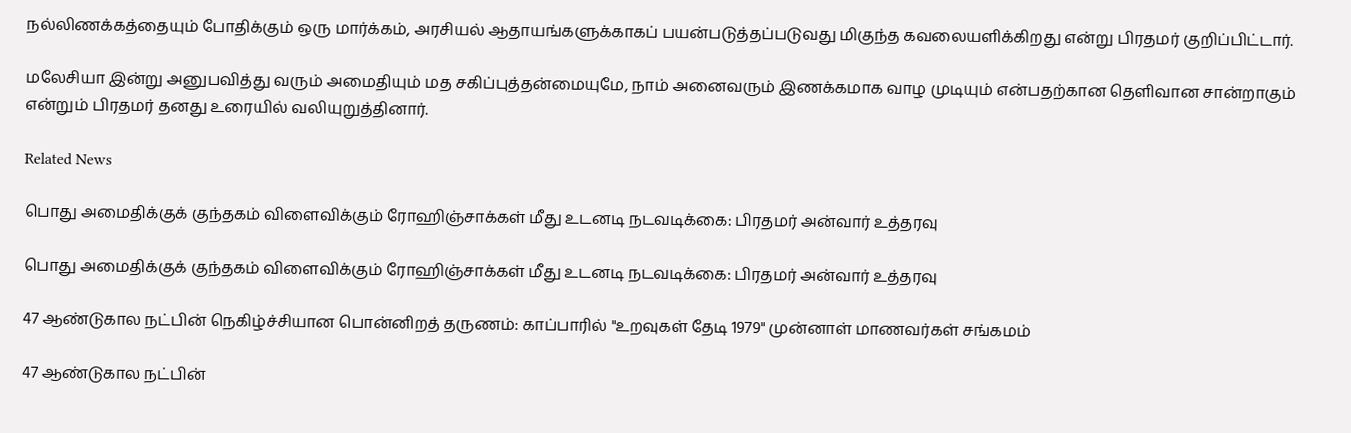நல்லிணக்கத்தையும் போதிக்கும் ஒரு மார்க்கம், அரசியல் ஆதாயங்களுக்காகப் பயன்படுத்தப்படுவது மிகுந்த கவலையளிக்கிறது என்று பிரதமர் குறிப்பிட்டார்.

மலேசியா இன்று அனுபவித்து வரும் அமைதியும் மத சகிப்புத்தன்மையுமே, நாம் அனைவரும் இணக்கமாக வாழ முடியும் என்பதற்கான தெளிவான சான்றாகும் என்றும் பிரதமர் தனது உரையில் வலியுறுத்தினார்.

Related News

பொது அமைதிக்குக் குந்தகம் விளைவிக்கும் ரோஹிஞ்சாக்கள் மீது உடனடி நடவடிக்கை: பிரதமர் அன்வார் உத்தரவு

பொது அமைதிக்குக் குந்தகம் விளைவிக்கும் ரோஹிஞ்சாக்கள் மீது உடனடி நடவடிக்கை: பிரதமர் அன்வார் உத்தரவு

47 ஆண்டுகால நட்பின் நெகிழ்ச்சியான பொன்னிறத் தருணம்: காப்பாரில் "உறவுகள் தேடி 1979" முன்னாள் மாணவர்கள் சங்கமம்

47 ஆண்டுகால நட்பின்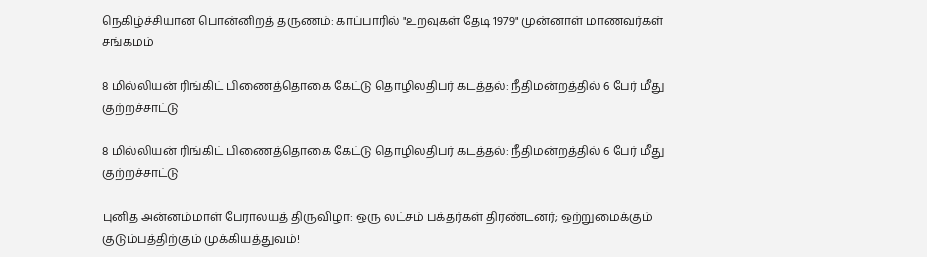நெகிழ்ச்சியான பொன்னிறத் தருணம்: காப்பாரில் "உறவுகள் தேடி 1979" முன்னாள் மாணவர்கள் சங்கமம்

8 மில்லியன் ரிங்கிட் பிணைத்தொகை கேட்டு தொழிலதிபர் கடத்தல்: நீதிமன்றத்தில் 6 பேர் மீது குற்றச்சாட்டு

8 மில்லியன் ரிங்கிட் பிணைத்தொகை கேட்டு தொழிலதிபர் கடத்தல்: நீதிமன்றத்தில் 6 பேர் மீது குற்றச்சாட்டு

புனித அன்னம்மாள் பேராலயத் திருவிழா: ஒரு லட்சம் பக்தர்கள் திரண்டனர்; ஒற்றுமைக்கும் குடும்பத்திற்கும் முக்கியத்துவம்!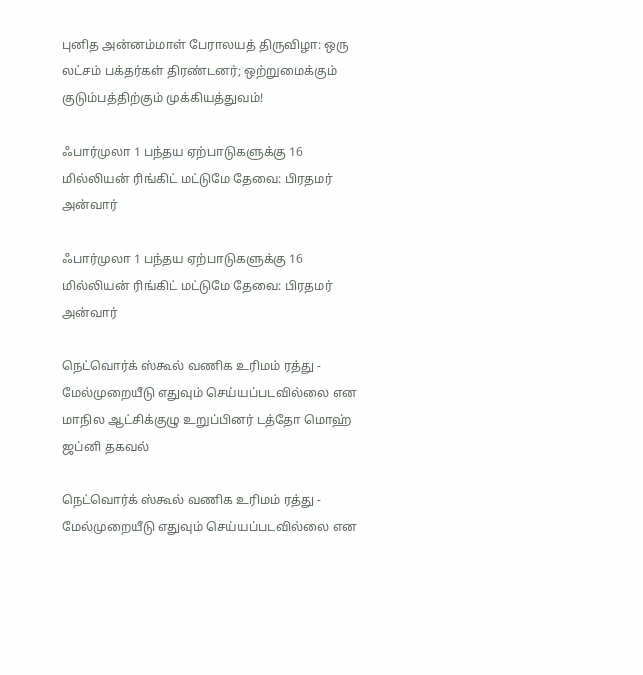புனித அன்னம்மாள் பேராலயத் திருவிழா: ஒரு லட்சம் பக்தர்கள் திரண்டனர்; ஒற்றுமைக்கும் குடும்பத்திற்கும் முக்கியத்துவம்!

ஃபார்முலா 1 பந்தய ஏற்பாடுகளுக்கு 16 மில்லியன் ரிங்கிட் மட்டுமே தேவை: பிரதமர் அன்வார்

ஃபார்முலா 1 பந்தய ஏற்பாடுகளுக்கு 16 மில்லியன் ரிங்கிட் மட்டுமே தேவை: பிரதமர் அன்வார்

நெட்வொர்க் ஸ்கூல் வணிக உரிமம் ரத்து - மேல்முறையீடு எதுவும் செய்யப்படவில்லை என மாநில ஆட்சிக்குழு உறுப்பினர் டத்தோ மொஹ் ஜப்னி தகவல்

நெட்வொர்க் ஸ்கூல் வணிக உரிமம் ரத்து - மேல்முறையீடு எதுவும் செய்யப்படவில்லை என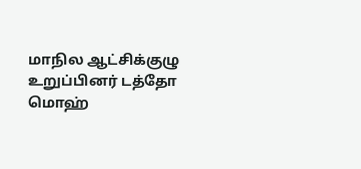மாநில ஆட்சிக்குழு உறுப்பினர் டத்தோ மொஹ்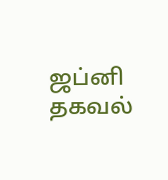ஜப்னி தகவல்